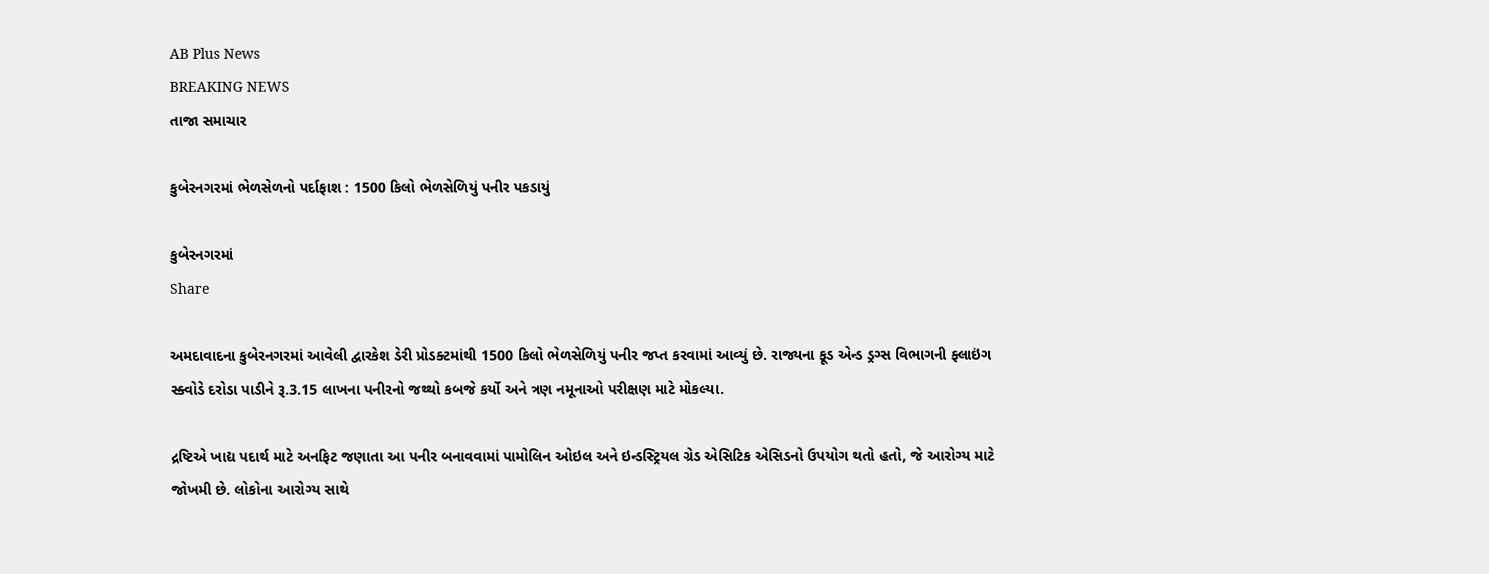AB Plus News
BREAKING NEWS
તાજા સમાચાર

કુબેરનગરમાં ભેળસેળનો પર્દાફાશ : 1500 કિલો ભેળસેળિયું પનીર પકડાયું

કુબેરનગરમાં
Share

અમદાવાદના કુબેરનગરમાં આવેલી દ્વારકેશ ડેરી પ્રોડક્ટમાંથી 1500 કિલો ભેળસેળિયું પનીર જપ્ત કરવામાં આવ્યું છે. રાજ્યના ફૂડ એન્ડ ડ્રગ્સ વિભાગની ફ્લાઇંગ સ્ક્વોડે દરોડા પાડીને રૂ.3.15 લાખના પનીરનો જથ્થો કબજે કર્યો અને ત્રણ નમૂનાઓ પરીક્ષણ માટે મોકલ્યા.

દ્રષ્ટિએ ખાદ્ય પદાર્થ માટે અનફિટ જણાતા આ પનીર બનાવવામાં પામોલિન ઓઇલ અને ઇન્ડસ્ટ્રિયલ ગ્રેડ એસિટિક એસિડનો ઉપયોગ થતો હતો, જે આરોગ્ય માટે જોખમી છે. લોકોના આરોગ્ય સાથે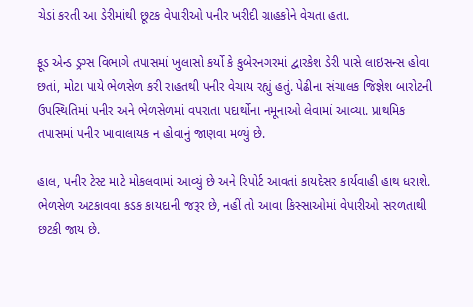ચેડાં કરતી આ ડેરીમાંથી છૂટક વેપારીઓ પનીર ખરીદી ગ્રાહકોને વેચતા હતા.

ફૂડ એન્ડ ડ્રગ્સ વિભાગે તપાસમાં ખુલાસો કર્યો કે કુબેરનગરમાં દ્વારકેશ ડેરી પાસે લાઇસન્સ હોવા છતાં, મોટા પાયે ભેળસેળ કરી રાહતથી પનીર વેચાય રહ્યું હતું. પેઢીના સંચાલક જિજ્ઞેશ બારોટની ઉપસ્થિતિમાં પનીર અને ભેળસેળમાં વપરાતા પદાર્થોના નમૂનાઓ લેવામાં આવ્યા. પ્રાથમિક તપાસમાં પનીર ખાવાલાયક ન હોવાનું જાણવા મળ્યું છે.

હાલ, પનીર ટેસ્ટ માટે મોકલવામાં આવ્યું છે અને રિપોર્ટ આવતાં કાયદેસર કાર્યવાહી હાથ ધરાશે. ભેળસેળ અટકાવવા કડક કાયદાની જરૂર છે, નહીં તો આવા કિસ્સાઓમાં વેપારીઓ સરળતાથી છટકી જાય છે.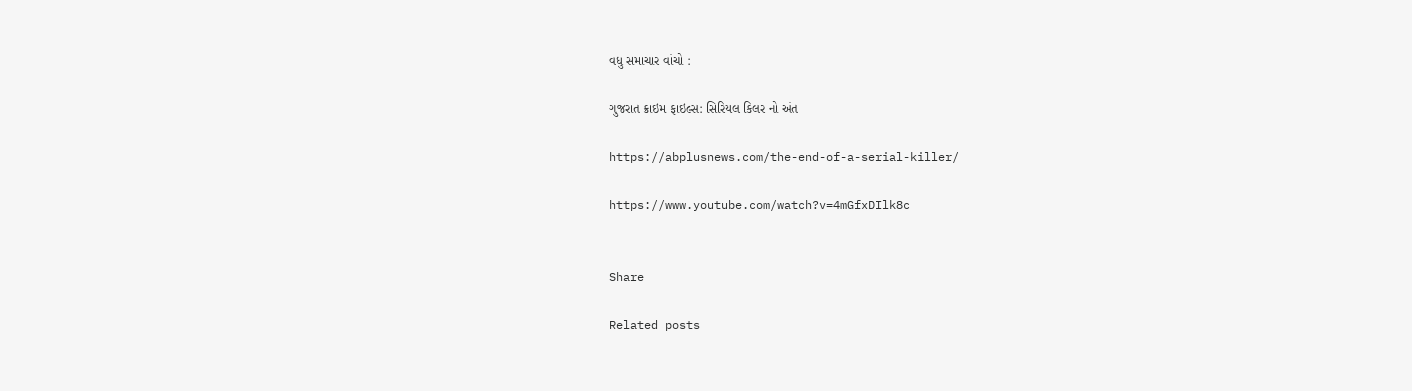વધુ સમાચાર વાંચો :

ગુજરાત ક્રાઇમ ફાઇલ્સ: સિરિયલ કિલર નો અંત

https://abplusnews.com/the-end-of-a-serial-killer/

https://www.youtube.com/watch?v=4mGfxDIlk8c


Share

Related posts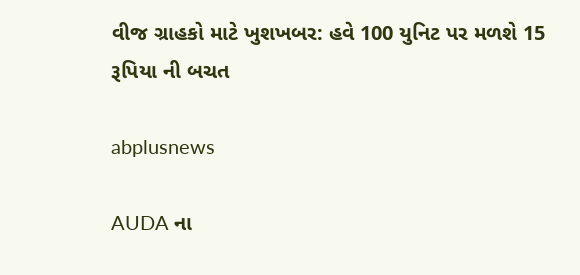વીજ ગ્રાહકો માટે ખુશખબર: હવે 100 યુનિટ પર મળશે 15 રૂપિયા ની બચત

abplusnews

AUDA ના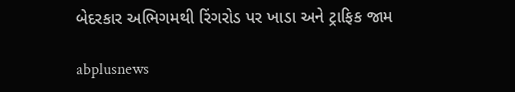બેદરકાર અભિગમથી રિંગરોડ પર ખાડા અને ટ્રાફિક જામ

abplusnews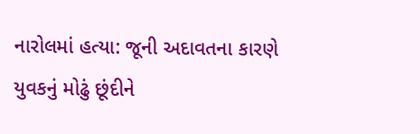નારોલમાં હત્યા: જૂની અદાવતના કારણે યુવકનું મોઢું છૂંદીને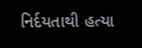નિર્દયતાથી હત્યા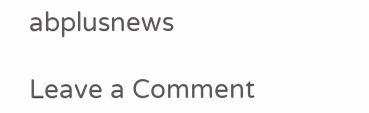abplusnews

Leave a Comment